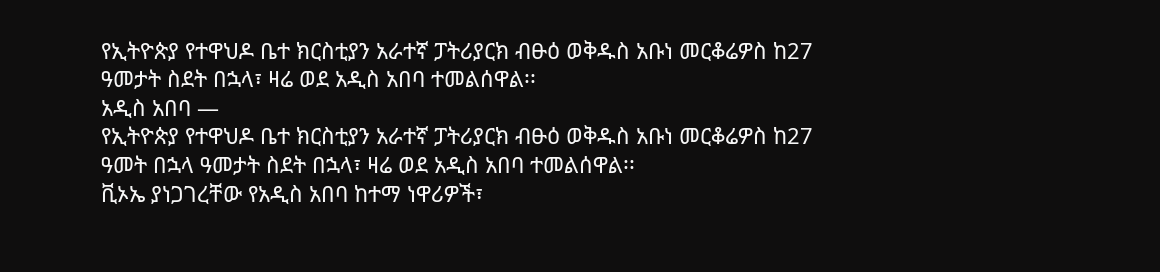የኢትዮጵያ የተዋህዶ ቤተ ክርስቲያን አራተኛ ፓትሪያርክ ብፁዕ ወቅዱስ አቡነ መርቆሬዎስ ከ27 ዓመታት ስደት በኋላ፣ ዛሬ ወደ አዲስ አበባ ተመልሰዋል፡፡
አዲስ አበባ —
የኢትዮጵያ የተዋህዶ ቤተ ክርስቲያን አራተኛ ፓትሪያርክ ብፁዕ ወቅዱስ አቡነ መርቆሬዎስ ከ27 ዓመት በኋላ ዓመታት ስደት በኋላ፣ ዛሬ ወደ አዲስ አበባ ተመልሰዋል፡፡
ቪኦኤ ያነጋገረቸው የአዲስ አበባ ከተማ ነዋሪዎች፣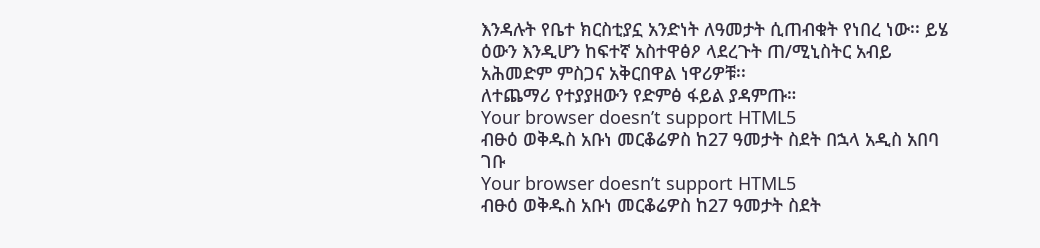እንዳሉት የቤተ ክርስቲያኗ አንድነት ለዓመታት ሲጠብቁት የነበረ ነው፡፡ ይሄ ዕውን እንዲሆን ከፍተኛ አስተዋፅዖ ላደረጉት ጠ/ሚኒስትር አብይ አሕመድም ምስጋና አቅርበዋል ነዋሪዎቹ፡፡
ለተጨማሪ የተያያዘውን የድምፅ ፋይል ያዳምጡ።
Your browser doesn’t support HTML5
ብፁዕ ወቅዱስ አቡነ መርቆሬዎስ ከ27 ዓመታት ስደት በኋላ አዲስ አበባ ገቡ
Your browser doesn’t support HTML5
ብፁዕ ወቅዱስ አቡነ መርቆሬዎስ ከ27 ዓመታት ስደት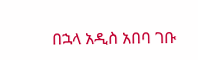በኋላ አዲስ አበባ ገቡ